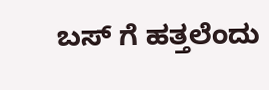ಬಸ್ ಗೆ ಹತ್ತಲೆಂದು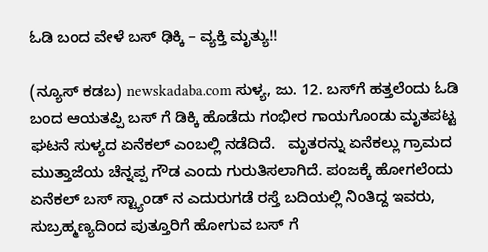ಓಡಿ ಬಂದ ವೇಳೆ ಬಸ್ ಢಿಕ್ಕಿ – ವ್ಯಕ್ತಿ ಮೃತ್ಯು!!

(ನ್ಯೂಸ್ ಕಡಬ) newskadaba.com ಸುಳ್ಯ, ಜು. 12. ಬಸ್‌ಗೆ ಹತ್ತಲೆಂದು ಓಡಿ ಬಂದ ಆಯತಪ್ಪಿ ಬಸ್ ಗೆ ಡಿಕ್ಕಿ ಹೊಡೆದು ಗಂಭೀರ ಗಾಯಗೊಂಡು ಮೃತಪಟ್ಟ ಘಟನೆ ಸುಳ್ಯದ ಏನೆಕಲ್ ಎಂಬಲ್ಲಿ ನಡೆದಿದೆ.   ಮೃತರನ್ನು ಏನೆಕಲ್ಲು ಗ್ರಾಮದ ಮುತ್ತಾಜೆಯ ಚೆನ್ನಪ್ಪ ಗೌಡ ಎಂದು ಗುರುತಿಸಲಾಗಿದೆ. ಪಂಜಕ್ಕೆ ಹೋಗಲೆಂದು ಏನೆಕಲ್ ಬಸ್ ಸ್ಟ್ಯಾಂಡ್ ನ ಎದುರುಗಡೆ ರಸ್ತೆ ಬದಿಯಲ್ಲಿ ನಿಂತಿದ್ದ ಇವರು, ಸುಬ್ರಹ್ಮಣ್ಯದಿಂದ ಪುತ್ತೂರಿಗೆ ಹೋಗುವ ಬಸ್ ಗೆ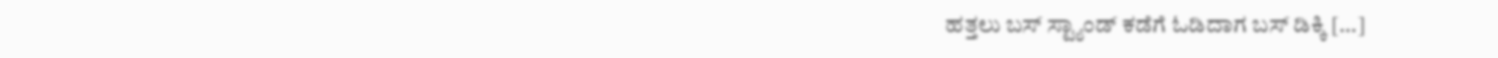ಹತ್ತಲು ಬಸ್ ಸ್ಟ್ಯಾಂಡ್ ಕಡೆಗೆ ಓಡಿದಾಗ ಬಸ್ ಡಿಕ್ಕಿ […]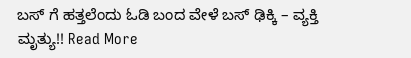ಬಸ್ ಗೆ ಹತ್ತಲೆಂದು ಓಡಿ ಬಂದ ವೇಳೆ ಬಸ್ ಢಿಕ್ಕಿ – ವ್ಯಕ್ತಿ ಮೃತ್ಯು!! Read More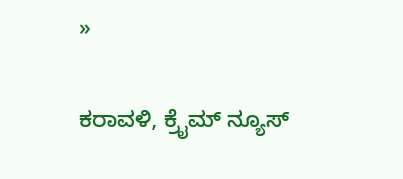»

ಕರಾವಳಿ, ಕ್ರೈಮ್ ನ್ಯೂಸ್